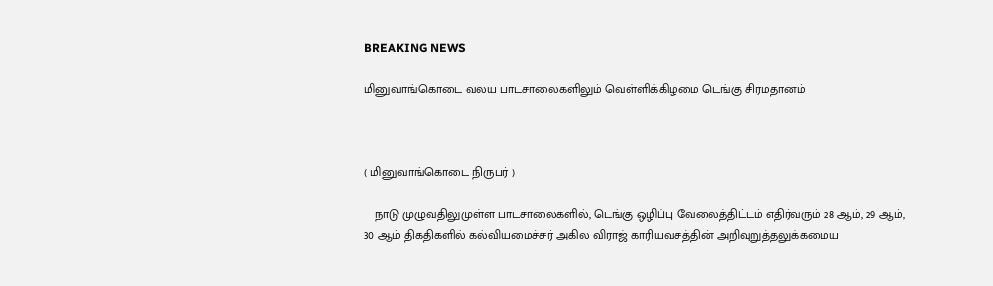BREAKING NEWS

மினுவாங்கொடை வலய பாடசாலைகளிலும் வெள்ளிக்கிழமை டெங்கு சிரமதானம்



( மினுவாங்கொடை நிருபர் )

   நாடு முழுவதிலுமுள்ள பாடசாலைகளில், டெங்கு ஒழிப்பு வேலைத்திட்டம் எதிர்வரும் 28 ஆம், 29 ஆம், 30 ஆம் திகதிகளில் கல்வியமைச்சர் அகில விராஜ் காரியவசத்தின் அறிவுறுத்தலுக்கமைய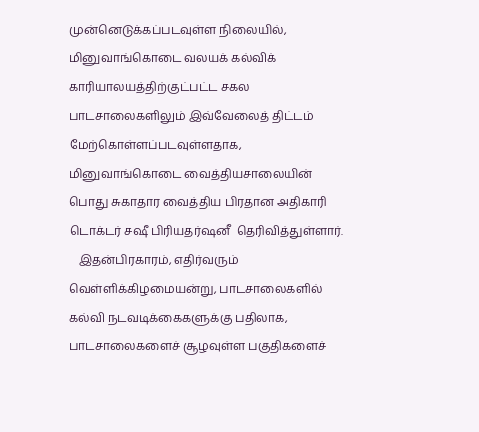முன்னெடுக்கப்படவுள்ள நிலையில், மினுவாங்கொடை வலயக் கல்விக் காரியாலயத்திற்குட்பட்ட சகல பாடசாலைகளிலும் இவ்வேலைத் திட்டம் மேற்கொள்ளப்படவுள்ளதாக, மினுவாங்கொடை வைத்தியசாலையின் பொது சுகாதார வைத்திய பிரதான அதிகாரி டொக்டர் சஷீ பிரியதர்ஷனீ  தெரிவித்துள்ளார்.
   இதன்பிரகாரம், எதிர்வரும் வெள்ளிக்கிழமையன்று, பாடசாலைகளில் கல்வி நடவடிக்கைகளுக்கு பதிலாக, பாடசாலைகளைச் சூழவுள்ள பகுதிகளைச்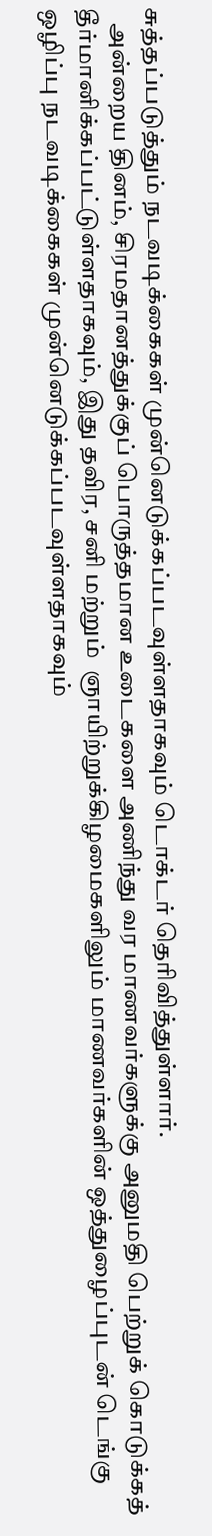சுத்தப்படுத்தும் நடவடிக்கைகள் முன்னெடுக்கப்படவுள்ளதாகவும் டொக்டர் தெரிவித்துள்ளார்.
   அன்றைய தினம், சிரமதானத்துக்குப் பொருத்தமான உடைகளை அணிந்து வர மாணவர்களுக்கு அனுமதி பெற்றுக் கொடுக்கத் தீர்மானிக்கப்பட்டுள்ளதாகவும், இது தவிர, சனி மற்றும்  ஞாயிற்றுக்கிழமைகளிலும் மாணவர்களின் ஒத்துழைப்புடன் டெங்கு ஒழிப்பு நடவடிக்கைகள் முன்னெடுக்கப்படவுள்ளதாகவும்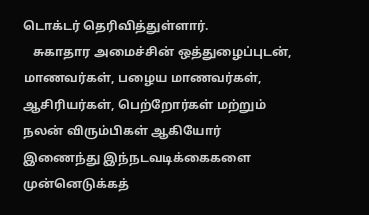டொக்டர் தெரிவித்துள்ளார்.
   சுகாதார அமைச்சின் ஒத்துழைப்புடன், மாணவர்கள், பழைய மாணவர்கள், ஆசிரியர்கள், பெற்றோர்கள் மற்றும் நலன் விரும்பிகள் ஆகியோர் இணைந்து இந்நடவடிக்கைகளை  முன்னெடுக்கத்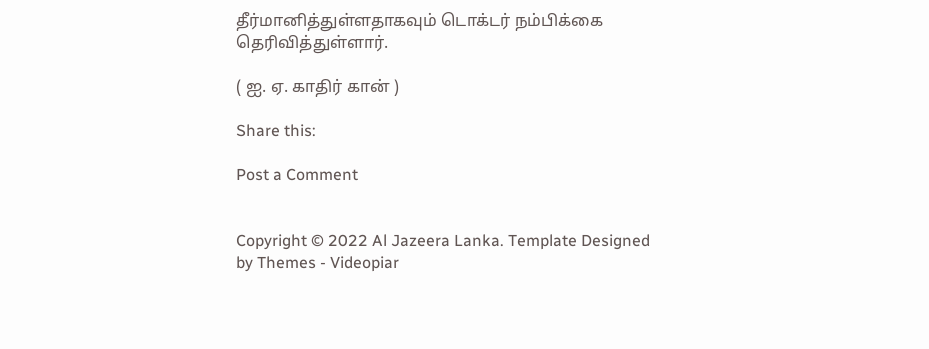தீர்மானித்துள்ளதாகவும் டொக்டர் நம்பிக்கை தெரிவித்துள்ளார்.

( ஐ. ஏ. காதிர் கான் )

Share this:

Post a Comment


Copyright © 2022 Al Jazeera Lanka. Template Designed by Themes - Videopiar